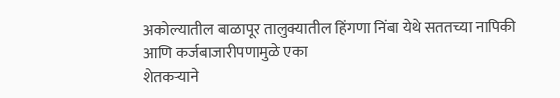अकोल्यातील बाळापूर तालुक्यातील हिंगणा निंबा येथे सततच्या नापिकी आणि कर्जबाजारीपणामुळे एका
शेतकऱ्याने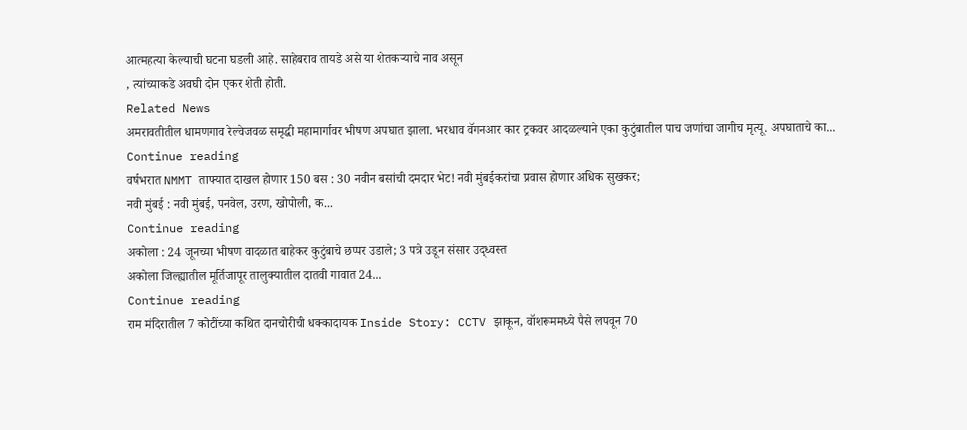आत्महत्या केल्याची घटना घडली आहे. साहेबराव तायडे असे या शेतकऱ्याचे नाव असून
, त्यांच्याकडे अवघी दोन एकर शेती होती.
Related News
अमरावतीतील धामणगाव रेल्वेजवळ समृद्धी महामार्गावर भीषण अपघात झाला. भरधाव वॅगनआर कार ट्रकवर आदळल्याने एका कुटुंबातील पाच जणांचा जागीच मृत्यू. अपघाताचे का...
Continue reading
वर्षभरात NMMT ताफ्यात दाखल होणार 150 बस : 30 नवीन बसांची दमदार भेट! नवी मुंबईकरांचा प्रवास होणार अधिक सुखकर;
नवी मुंबई : नवी मुंबई, पनवेल, उरण, खोपोली, क...
Continue reading
अकोला : 24 जूनच्या भीषण वादळात बाहेकर कुटुंबाचे छप्पर उडाले; 3 पत्रे उडून संसार उद्ध्वस्त
अकोला जिल्ह्यातील मूर्तिजापूर तालुक्यातील दातवी गावात 24...
Continue reading
राम मंदिरातील 7 कोटींच्या कथित दानचोरीची धक्कादायक Inside Story: CCTV झाकून, वॉशरूममध्ये पैसे लपवून 70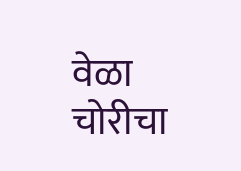वेळा चोरीचा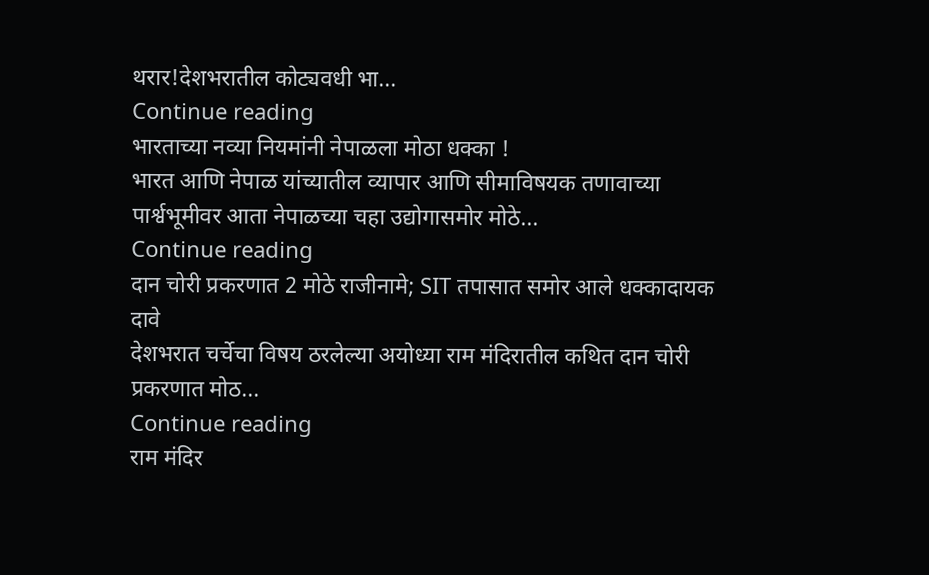थरार!देशभरातील कोट्यवधी भा...
Continue reading
भारताच्या नव्या नियमांनी नेपाळला मोठा धक्का !
भारत आणि नेपाळ यांच्यातील व्यापार आणि सीमाविषयक तणावाच्या पार्श्वभूमीवर आता नेपाळच्या चहा उद्योगासमोर मोठे...
Continue reading
दान चोरी प्रकरणात 2 मोठे राजीनामे; SIT तपासात समोर आले धक्कादायक दावे
देशभरात चर्चेचा विषय ठरलेल्या अयोध्या राम मंदिरातील कथित दान चोरी प्रकरणात मोठ...
Continue reading
राम मंदिर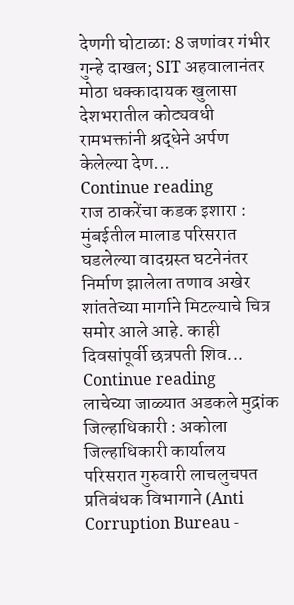देणगी घोटाळा: 8 जणांवर गंभीर गुन्हे दाखल; SIT अहवालानंतर मोठा धक्कादायक खुलासा
देशभरातील कोट्यवधी रामभक्तांनी श्रद्धेने अर्पण केलेल्या देण...
Continue reading
राज ठाकरेंचा कडक इशारा : मुंबईतील मालाड परिसरात घडलेल्या वादग्रस्त घटनेनंतर निर्माण झालेला तणाव अखेर शांततेच्या मार्गाने मिटल्याचे चित्र समोर आले आहे. काही दिवसांपूर्वी छत्रपती शिव...
Continue reading
लाचेच्या जाळ्यात अडकले मुद्रांक जिल्हाधिकारी : अकोला जिल्हाधिकारी कार्यालय परिसरात गुरुवारी लाचलुचपत प्रतिबंधक विभागाने (Anti Corruption Bureau -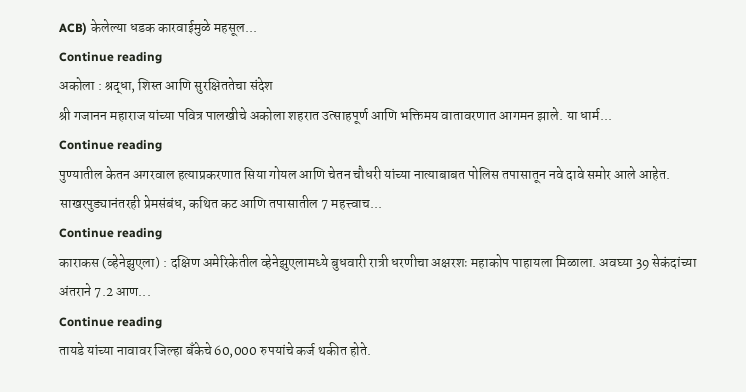ACB) केलेल्या धडक कारवाईमुळे महसूल...
Continue reading
अकोला : श्रद्धा, शिस्त आणि सुरक्षिततेचा संदेश
श्री गजानन महाराज यांच्या पवित्र पालखीचे अकोला शहरात उत्साहपूर्ण आणि भक्तिमय वातावरणात आगमन झाले. या धार्म...
Continue reading
पुण्यातील केतन अगरवाल हत्याप्रकरणात सिया गोयल आणि चेतन चौधरी यांच्या नात्याबाबत पोलिस तपासातून नवे दावे समोर आले आहेत. साखरपुड्यानंतरही प्रेमसंबंध, कथित कट आणि तपासातील 7 महत्त्वाच...
Continue reading
काराकस (व्हेनेझुएला) : दक्षिण अमेरिकेतील व्हेनेझुएलामध्ये बुधवारी रात्री धरणीचा अक्षरशः महाकोप पाहायला मिळाला. अवघ्या 39 सेकंदांच्या अंतराने 7.2 आण...
Continue reading
तायडे यांच्या नावावर जिल्हा बँकेचे 60,000 रुपयांचे कर्ज थकीत होते.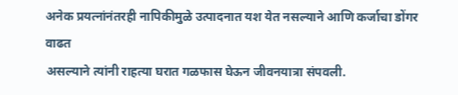अनेक प्रयत्नांनंतरही नापिकीमुळे उत्पादनात यश येत नसल्याने आणि कर्जाचा डोंगर वाढत
असल्याने त्यांनी राहत्या घरात गळफास घेऊन जीवनयात्रा संपवली.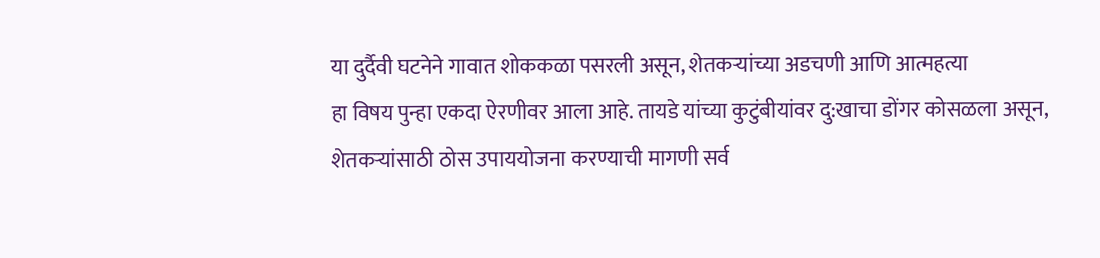या दुर्दैवी घटनेने गावात शोककळा पसरली असून, शेतकऱ्यांच्या अडचणी आणि आत्महत्या
हा विषय पुन्हा एकदा ऐरणीवर आला आहे. तायडे यांच्या कुटुंबीयांवर दु:खाचा डोंगर कोसळला असून,
शेतकऱ्यांसाठी ठोस उपाययोजना करण्याची मागणी सर्व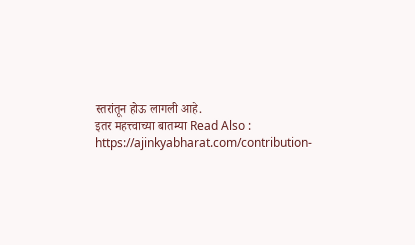स्तरांतून होऊ लागली आहे.
इतर महत्त्वाच्या बातम्या Read Also : https://ajinkyabharat.com/contribution-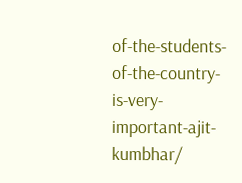of-the-students-of-the-country-is-very-important-ajit-kumbhar/